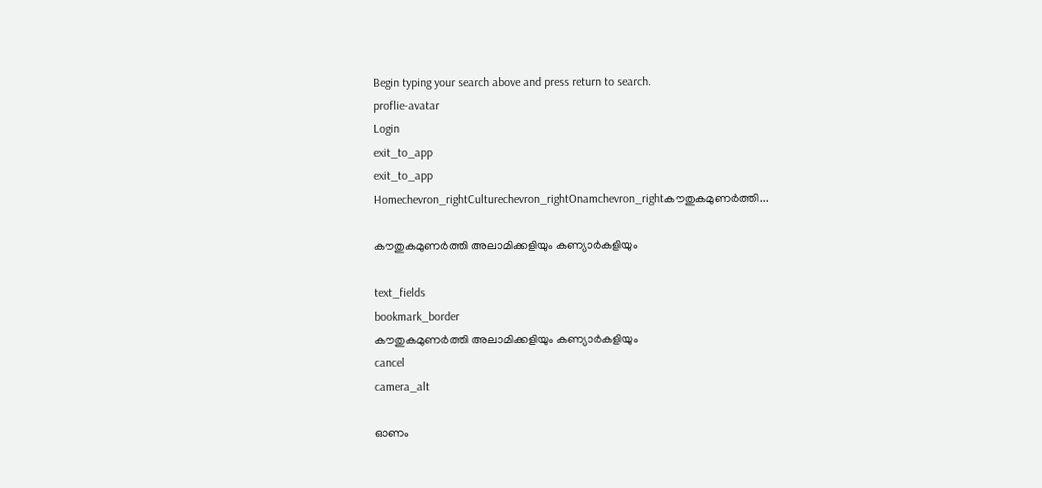Begin typing your search above and press return to search.
proflie-avatar
Login
exit_to_app
exit_to_app
Homechevron_rightCulturechevron_rightOnamchevron_rightകൗതുകമുണർത്തി...

കൗതുകമുണർത്തി അലാമിക്കളിയും കണ്യാർകളിയും

text_fields
bookmark_border
കൗതുകമുണർത്തി അലാമിക്കളിയും കണ്യാർകളിയും
cancel
camera_alt

ഓണം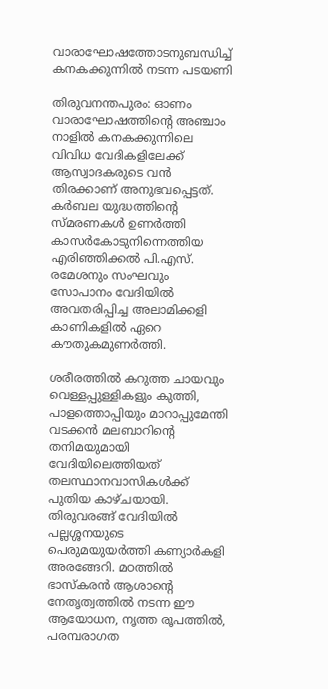വാരാഘോഷത്തോടനുബന്ധിച്ച് കനകക്കുന്നിൽ നടന്ന പടയണി

തിരുവനന്തപുരം: ഓണം വാരാഘോഷത്തിന്‍റെ അഞ്ചാം നാളിൽ കനകക്കുന്നിലെ വിവിധ വേദികളിലേക്ക് ആസ്വാദകരുടെ വൻ തിരക്കാണ് അനുഭവപ്പെട്ടത്. കർബല യുദ്ധത്തിന്റെ സ്മരണകൾ ഉണർത്തി കാസർകോടുനിന്നെത്തിയ എരിഞ്ഞിക്കൽ പി.എസ്. രമേശനും സംഘവും സോപാനം വേദിയിൽ അവതരിപ്പിച്ച അലാമിക്കളി കാണികളിൽ ഏറെ കൗതുകമുണർത്തി.

ശരീരത്തിൽ കറുത്ത ചായവും വെള്ളപ്പുള്ളികളും കുത്തി, പാളത്തൊപ്പിയും മാറാപ്പുമേന്തി വടക്കൻ മലബാറിന്റെ തനിമയുമായി വേദിയിലെത്തിയത് തലസ്ഥാനവാസികൾക്ക് പുതിയ കാഴ്ചയായി. തിരുവരങ്ങ് വേദിയിൽ പല്ലശ്ശനയുടെ പെരുമയുയർത്തി കണ്യാർകളി അരങ്ങേറി. മഠത്തിൽ ഭാസ്കരൻ ആശാന്‍റെ നേതൃത്വത്തിൽ നടന്ന ഈ ആയോധന, നൃത്ത രൂപത്തിൽ, പരമ്പരാഗത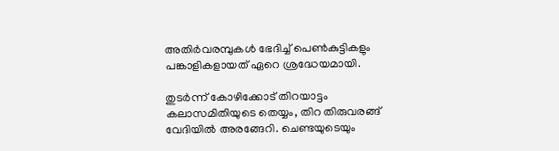അതിർവരമ്പുകൾ ഭേദിച്ച് പെൺകുട്ടികളും പങ്കാളികളായത് ഏറെ ശ്രദ്ധേയമായി.

തുടർന്ന് കോഴിക്കോട് തിറയാട്ടം കലാസമിതിയുടെ തെയ്യം, തിറ തിരുവരങ്ങ് വേദിയിൽ അരങ്ങേറി. ചെണ്ടയുടെയും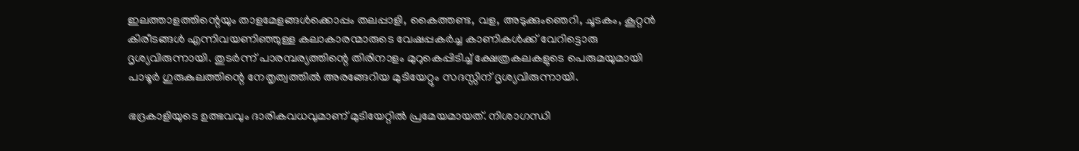ഇലത്താളത്തിന്റെയും താളമേളങ്ങൾക്കൊപ്പം തലപ്പാളി, കൈത്തണ്ട, വള, അടുക്കുംഞെറി, ചൂടകം, കൂറ്റൻ കിരീടങ്ങൾ എന്നിവയണിഞ്ഞുള്ള കലാകാരന്മാരുടെ വേഷപ്പകർച്ച കാണികൾക്ക് വേറിട്ടൊരു ദൃശ്യവിരുന്നായി. തുടർന്ന് പാരമ്പര്യത്തിന്റെ തിരിനാളം മുറുകെപ്പിടിച്ച് ക്ഷേത്രകലകളുടെ പെരുമയുമായി പാഴൂർ ഗുരുകുലത്തിന്റെ നേതൃത്വത്തിൽ അരങ്ങേറിയ മുടിയേറ്റും സദസ്സിന് ദൃശ്യവിരുന്നായി.

ഭദ്രകാളിയുടെ ഉത്ഭവവും ദാരികവധവുമാണ് മുടിയേറ്റിൽ പ്രമേയമായത്. നിശാഗന്ധി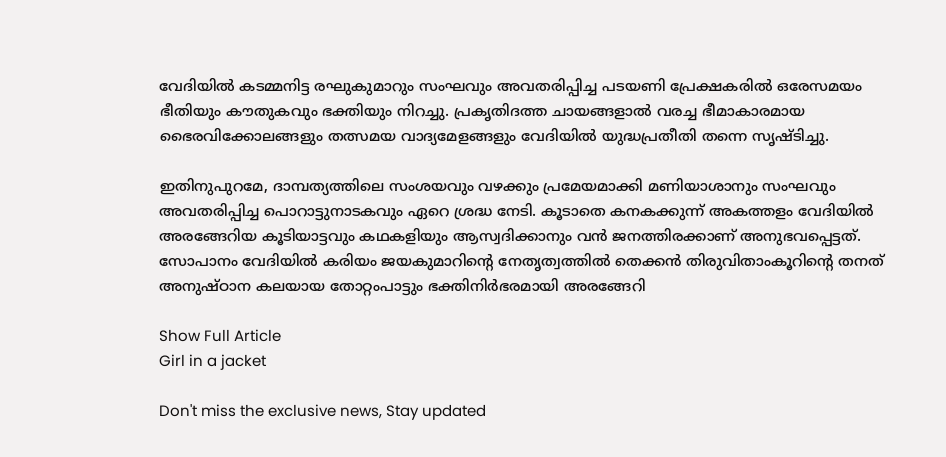വേദിയിൽ കടമ്മനിട്ട രഘുകുമാറും സംഘവും അവതരിപ്പിച്ച പടയണി പ്രേക്ഷകരിൽ ഒരേസമയം ഭീതിയും കൗതുകവും ഭക്തിയും നിറച്ചു. പ്രകൃതിദത്ത ചായങ്ങളാൽ വരച്ച ഭീമാകാരമായ ഭൈരവിക്കോലങ്ങളും തത്സമയ വാദ്യമേളങ്ങളും വേദിയിൽ യുദ്ധപ്രതീതി തന്നെ സൃഷ്ടിച്ചു.

ഇതിനുപുറമേ, ദാമ്പത്യത്തിലെ സംശയവും വഴക്കും പ്രമേയമാക്കി മണിയാശാനും സംഘവും അവതരിപ്പിച്ച പൊറാട്ടുനാടകവും ഏറെ ശ്രദ്ധ നേടി. കൂടാതെ കനകക്കുന്ന് അകത്തളം വേദിയിൽ അരങ്ങേറിയ കൂടിയാട്ടവും കഥകളിയും ആസ്വദിക്കാനും വൻ ജനത്തിരക്കാണ് അനുഭവപ്പെട്ടത്. സോപാനം വേദിയിൽ കരിയം ജയകുമാറിന്‍റെ നേതൃത്വത്തിൽ തെക്കൻ തിരുവിതാംകൂറിന്റെ തനത് അനുഷ്ഠാന കലയായ തോറ്റംപാട്ടും ഭക്തിനിർഭരമായി അരങ്ങേറി

Show Full Article
Girl in a jacket

Don't miss the exclusive news, Stay updated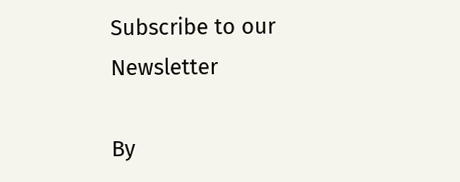Subscribe to our Newsletter

By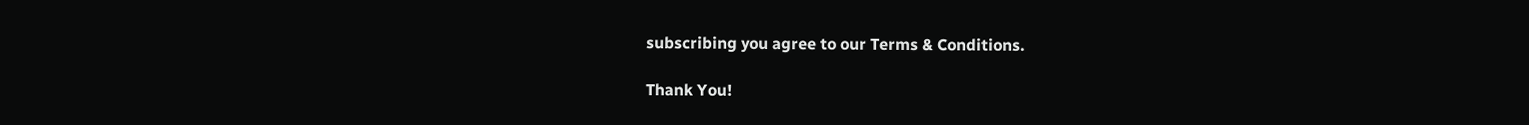subscribing you agree to our Terms & Conditions.

Thank You!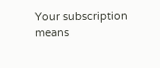Your subscription means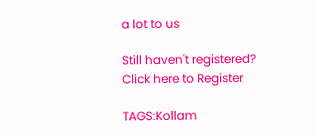a lot to us

Still haven't registered? Click here to Register

TAGS:Kollam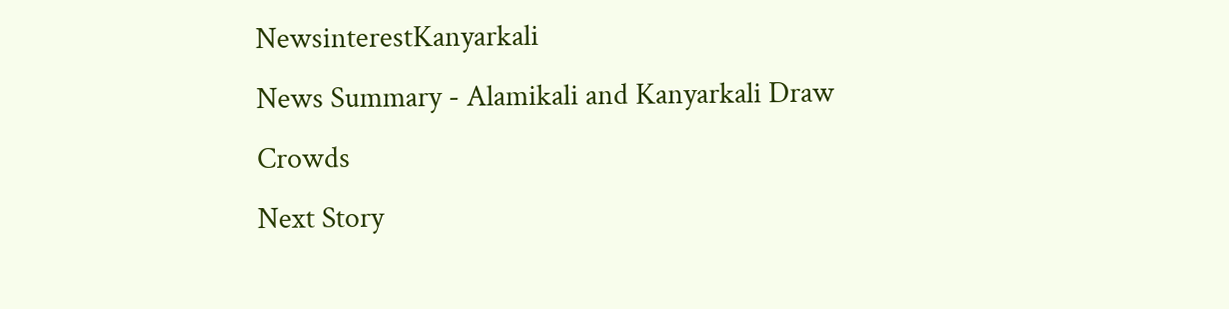NewsinterestKanyarkali
News Summary - Alamikali and Kanyarkali Draw Crowds
Next Story